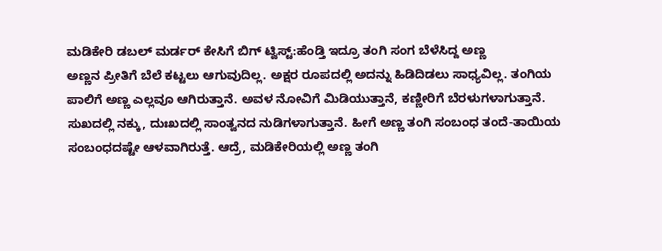ಮಡಿಕೇರಿ ಡಬಲ್ ಮರ್ಡರ್ ಕೇಸಿಗೆ ಬಿಗ್ ಟ್ವಿಸ್ಟ್:ಹೆಂಡ್ತಿ ಇದ್ರೂ ತಂಗಿ ಸಂಗ ಬೆಳೆಸಿದ್ದ ಅಣ್ಣ
ಅಣ್ಣನ ಪ್ರೀತಿಗೆ ಬೆಲೆ ಕಟ್ಟಲು ಆಗುವುದಿಲ್ಲ. ಅಕ್ಷರ ರೂಪದಲ್ಲಿ ಅದನ್ನು ಹಿಡಿದಿಡಲು ಸಾಧ್ಯವಿಲ್ಲ. ತಂಗಿಯ ಪಾಲಿಗೆ ಅಣ್ಣ ಎಲ್ಲವೂ ಆಗಿರುತ್ತಾನೆ. ಅವಳ ನೋವಿಗೆ ಮಿಡಿಯುತ್ತಾನೆ, ಕಣ್ಣೀರಿಗೆ ಬೆರಳುಗಳಾಗುತ್ತಾನೆ. ಸುಖದಲ್ಲಿ ನಕ್ಕು, ದುಃಖದಲ್ಲಿ ಸಾಂತ್ವನದ ನುಡಿಗಳಾಗುತ್ತಾನೆ. ಹೀಗೆ ಅಣ್ಣ ತಂಗಿ ಸಂಬಂಧ ತಂದೆ-ತಾಯಿಯ ಸಂಬಂಧದಷ್ಟೇ ಆಳವಾಗಿರುತ್ತೆ. ಆದ್ರೆ, ಮಡಿಕೇರಿಯಲ್ಲಿ ಅಣ್ಣ ತಂಗಿ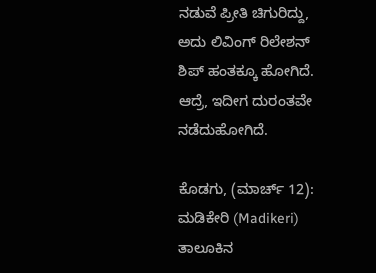ನಡುವೆ ಪ್ರೀತಿ ಚಿಗುರಿದ್ದು, ಅದು ಲಿವಿಂಗ್ ರಿಲೇಶನ್ ಶಿಪ್ ಹಂತಕ್ಕೂ ಹೋಗಿದೆ. ಆದ್ರೆ, ಇದೀಗ ದುರಂತವೇ ನಡೆದುಹೋಗಿದೆ.

ಕೊಡಗು, (ಮಾರ್ಚ್ 12): ಮಡಿಕೇರಿ (Madikeri) ತಾಲೂಕಿನ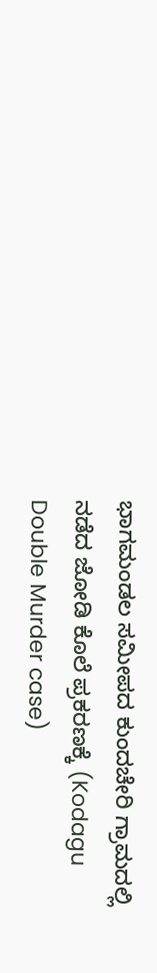ಭಾಗಮಂಡಲ ಸಮೀಪದ ಕುಂದಚೇರಿ ಗ್ರಾಮದಲ್ಲಿ ನಡೆದ ಜೋಡಿ ಕೊಲೆ ಪ್ರಕರಣಕ್ಕೆ (Kodagu Double Murder case)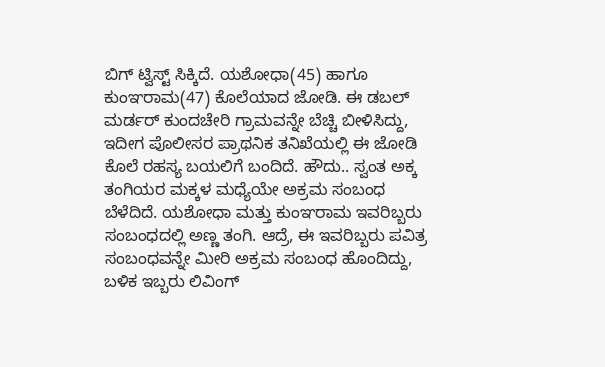ಬಿಗ್ ಟ್ವಿಸ್ಟ್ ಸಿಕ್ಕಿದೆ. ಯಶೋಧಾ(45) ಹಾಗೂ ಕುಂಞರಾಮ(47) ಕೊಲೆಯಾದ ಜೋಡಿ. ಈ ಡಬಲ್ ಮರ್ಡರ್ ಕುಂದಚೇರಿ ಗ್ರಾಮವನ್ನೇ ಬೆಚ್ಚಿ ಬೀಳಿಸಿದ್ದು, ಇದೀಗ ಪೊಲೀಸರ ಪ್ರಾಥನಿಕ ತನಿಖೆಯಲ್ಲಿ ಈ ಜೋಡಿ ಕೊಲೆ ರಹಸ್ಯ ಬಯಲಿಗೆ ಬಂದಿದೆ. ಹೌದು.. ಸ್ವಂತ ಅಕ್ಕ ತಂಗಿಯರ ಮಕ್ಕಳ ಮಧ್ಯೆಯೇ ಅಕ್ರಮ ಸಂಬಂಧ ಬೆಳೆದಿದೆ. ಯಶೋಧಾ ಮತ್ತು ಕುಂಞರಾಮ ಇವರಿಬ್ಬರು ಸಂಬಂಧದಲ್ಲಿ ಅಣ್ಣ ತಂಗಿ. ಆದ್ರೆ, ಈ ಇವರಿಬ್ಬರು ಪವಿತ್ರ ಸಂಬಂಧವನ್ನೇ ಮೀರಿ ಅಕ್ರಮ ಸಂಬಂಧ ಹೊಂದಿದ್ದು, ಬಳಿಕ ಇಬ್ಬರು ಲಿವಿಂಗ್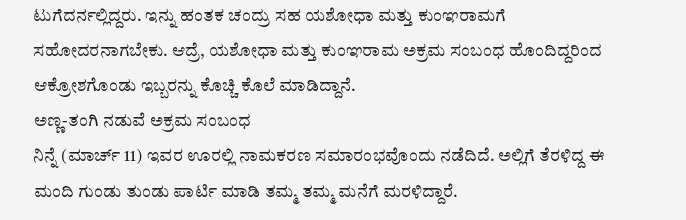ಟುಗೆದರ್ನಲ್ಲಿದ್ದರು. ಇನ್ನು ಹಂತಕ ಚಂದ್ರು ಸಹ ಯಶೋಧಾ ಮತ್ತು ಕುಂಞರಾಮಗೆ ಸಹೋದರನಾಗಬೇಕು. ಆದ್ರೆ, ಯಶೋಧಾ ಮತ್ತು ಕುಂಞರಾಮ ಅಕ್ರಮ ಸಂಬಂಧ ಹೊಂದಿದ್ದರಿಂದ ಆಕ್ರೋಶಗೊಂಡು ಇಬ್ಬರನ್ನು ಕೊಚ್ಚಿ ಕೊಲೆ ಮಾಡಿದ್ದಾನೆ.
ಅಣ್ಣ-ತಂಗಿ ನಡುವೆ ಅಕ್ರಮ ಸಂಬಂಧ
ನಿನ್ನೆ (ಮಾರ್ಚ್ 11) ಇವರ ಊರಲ್ಲಿ ನಾಮಕರಣ ಸಮಾರಂಭವೊಂದು ನಡೆದಿದೆ. ಅಲ್ಲಿಗೆ ತೆರಳಿದ್ದ ಈ ಮಂದಿ ಗುಂಡು ತುಂಡು ಪಾರ್ಟಿ ಮಾಡಿ ತಮ್ಮ ತಮ್ಮ ಮನೆಗೆ ಮರಳಿದ್ದಾರೆ.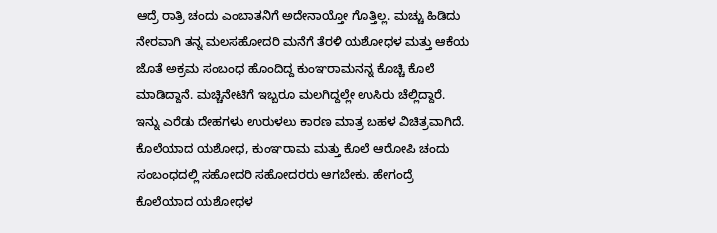ಆದ್ರೆ ರಾತ್ರಿ ಚಂದು ಎಂಬಾತನಿಗೆ ಅದೇನಾಯ್ತೋ ಗೊತ್ತಿಲ್ಲ. ಮಚ್ಚು ಹಿಡಿದು ನೇರವಾಗಿ ತನ್ನ ಮಲಸಹೋದರಿ ಮನೆಗೆ ತೆರಳಿ ಯಶೋಧಳ ಮತ್ತು ಆಕೆಯ ಜೊತೆ ಅಕ್ರಮ ಸಂಬಂಧ ಹೊಂದಿದ್ದ ಕುಂಞರಾಮನನ್ನ ಕೊಚ್ಚಿ ಕೊಲೆ ಮಾಡಿದ್ದಾನೆ. ಮಚ್ಚಿನೇಟಿಗೆ ಇಬ್ಬರೂ ಮಲಗಿದ್ದಲ್ಲೇ ಉಸಿರು ಚೆಲ್ಲಿದ್ದಾರೆ. ಇನ್ನು ಎರೆಡು ದೇಹಗಳು ಉರುಳಲು ಕಾರಣ ಮಾತ್ರ ಬಹಳ ವಿಚಿತ್ರವಾಗಿದೆ. ಕೊಲೆಯಾದ ಯಶೋಧ, ಕುಂಞರಾಮ ಮತ್ತು ಕೊಲೆ ಆರೋಪಿ ಚಂದು ಸಂಬಂಧದಲ್ಲಿ ಸಹೋದರಿ ಸಹೋದರರು ಆಗಬೇಕು. ಹೇಗಂದ್ರೆ ಕೊಲೆಯಾದ ಯಶೋಧಳ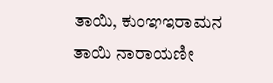ತಾಯಿ, ಕುಂಞಇರಾಮನ ತಾಯಿ ನಾರಾಯಣೀ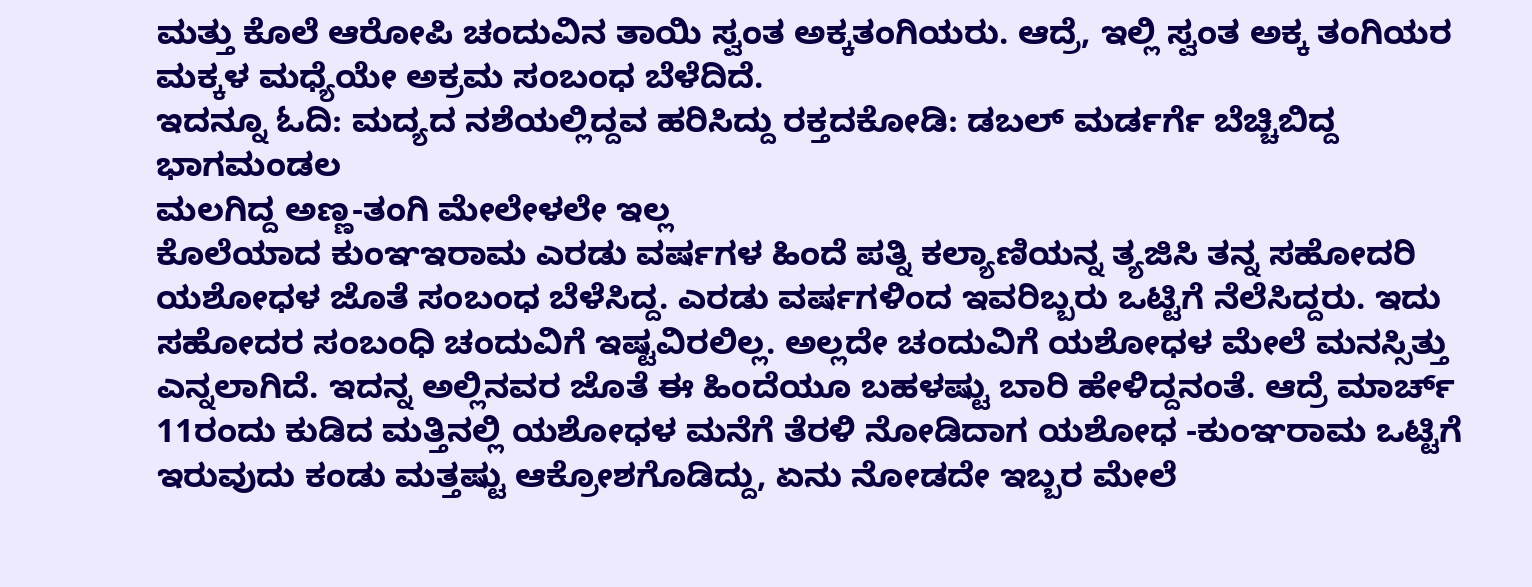ಮತ್ತು ಕೊಲೆ ಆರೋಪಿ ಚಂದುವಿನ ತಾಯಿ ಸ್ವಂತ ಅಕ್ಕತಂಗಿಯರು. ಆದ್ರೆ, ಇಲ್ಲಿ ಸ್ವಂತ ಅಕ್ಕ ತಂಗಿಯರ ಮಕ್ಕಳ ಮಧ್ಯೆಯೇ ಅಕ್ರಮ ಸಂಬಂಧ ಬೆಳೆದಿದೆ.
ಇದನ್ನೂ ಓದಿ: ಮದ್ಯದ ನಶೆಯಲ್ಲಿದ್ದವ ಹರಿಸಿದ್ದು ರಕ್ತದಕೋಡಿ: ಡಬಲ್ ಮರ್ಡರ್ಗೆ ಬೆಚ್ಚಿಬಿದ್ದ ಭಾಗಮಂಡಲ
ಮಲಗಿದ್ದ ಅಣ್ಣ-ತಂಗಿ ಮೇಲೇಳಲೇ ಇಲ್ಲ
ಕೊಲೆಯಾದ ಕುಂಞಇರಾಮ ಎರಡು ವರ್ಷಗಳ ಹಿಂದೆ ಪತ್ನಿ ಕಲ್ಯಾಣಿಯನ್ನ ತ್ಯಜಿಸಿ ತನ್ನ ಸಹೋದರಿ ಯಶೋಧಳ ಜೊತೆ ಸಂಬಂಧ ಬೆಳೆಸಿದ್ದ. ಎರಡು ವರ್ಷಗಳಿಂದ ಇವರಿಬ್ಬರು ಒಟ್ಟಿಗೆ ನೆಲೆಸಿದ್ದರು. ಇದು ಸಹೋದರ ಸಂಬಂಧಿ ಚಂದುವಿಗೆ ಇಷ್ಟವಿರಲಿಲ್ಲ. ಅಲ್ಲದೇ ಚಂದುವಿಗೆ ಯಶೋಧಳ ಮೇಲೆ ಮನಸ್ಸಿತ್ತು ಎನ್ನಲಾಗಿದೆ. ಇದನ್ನ ಅಲ್ಲಿನವರ ಜೊತೆ ಈ ಹಿಂದೆಯೂ ಬಹಳಷ್ಟು ಬಾರಿ ಹೇಳಿದ್ದನಂತೆ. ಆದ್ರೆ ಮಾರ್ಚ್ 11ರಂದು ಕುಡಿದ ಮತ್ತಿನಲ್ಲಿ ಯಶೋಧಳ ಮನೆಗೆ ತೆರಳಿ ನೋಡಿದಾಗ ಯಶೋಧ -ಕುಂಞರಾಮ ಒಟ್ಟಿಗೆ ಇರುವುದು ಕಂಡು ಮತ್ತಷ್ಟು ಆಕ್ರೋಶಗೊಡಿದ್ದು, ಏನು ನೋಡದೇ ಇಬ್ಬರ ಮೇಲೆ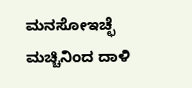ಮನಸೋಇಚ್ಛೆ ಮಚ್ಚಿನಿಂದ ದಾಳಿ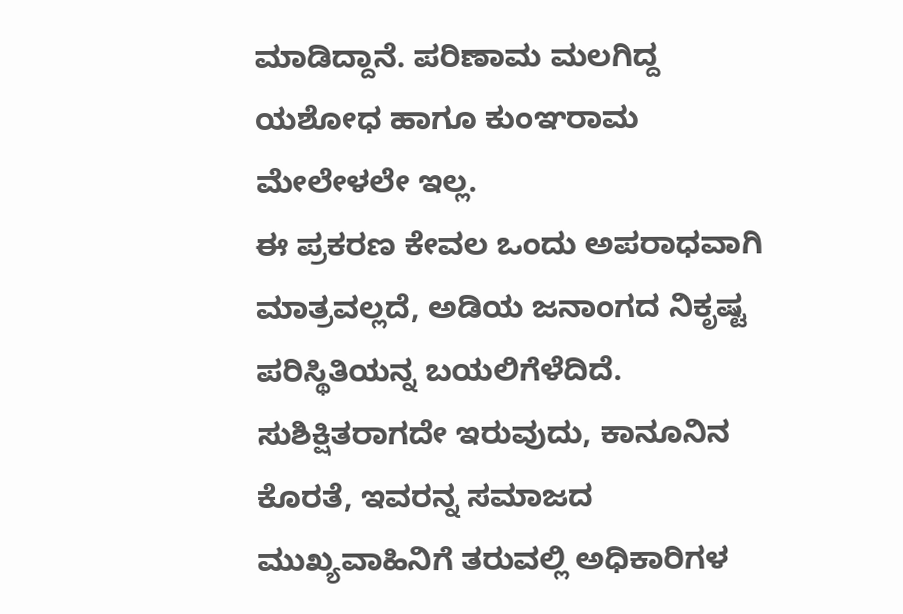ಮಾಡಿದ್ದಾನೆ. ಪರಿಣಾಮ ಮಲಗಿದ್ದ ಯಶೋಧ ಹಾಗೂ ಕುಂಞರಾಮ ಮೇಲೇಳಲೇ ಇಲ್ಲ.
ಈ ಪ್ರಕರಣ ಕೇವಲ ಒಂದು ಅಪರಾಧವಾಗಿ ಮಾತ್ರವಲ್ಲದೆ, ಅಡಿಯ ಜನಾಂಗದ ನಿಕೃಷ್ಟ ಪರಿಸ್ಥಿತಿಯನ್ನ ಬಯಲಿಗೆಳೆದಿದೆ. ಸುಶಿಕ್ಷಿತರಾಗದೇ ಇರುವುದು, ಕಾನೂನಿನ ಕೊರತೆ, ಇವರನ್ನ ಸಮಾಜದ ಮುಖ್ಯವಾಹಿನಿಗೆ ತರುವಲ್ಲಿ ಅಧಿಕಾರಿಗಳ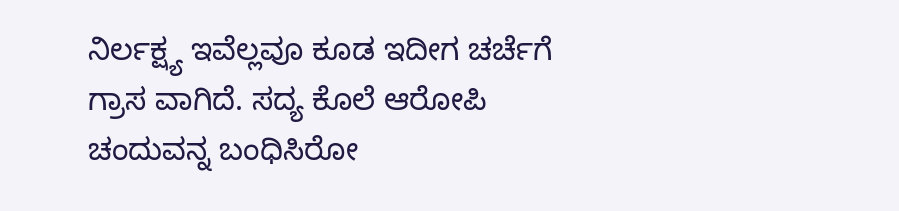ನಿರ್ಲಕ್ಷ್ಯ ಇವೆಲ್ಲವೂ ಕೂಡ ಇದೀಗ ಚರ್ಚೆಗೆ ಗ್ರಾಸ ವಾಗಿದೆ. ಸದ್ಯ ಕೊಲೆ ಆರೋಪಿ ಚಂದುವನ್ನ ಬಂಧಿಸಿರೋ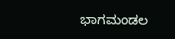ಭಾಗಮಂಡಲ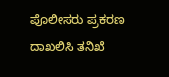ಪೊಲೀಸರು ಪ್ರಕರಣ ದಾಖಲಿಸಿ ತನಿಖೆ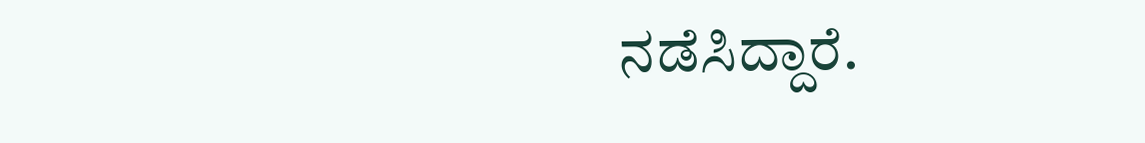ನಡೆಸಿದ್ದಾರೆ.